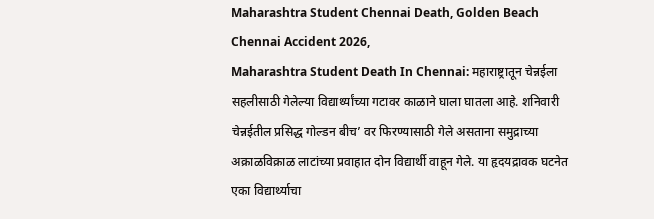Maharashtra Student Chennai Death, Golden Beach Chennai Accident 2026,
Maharashtra Student Death In Chennai: महाराष्ट्रातून चेन्नईला सहलीसाठी गेलेल्या विद्यार्थ्यांच्या गटावर काळाने घाला घातला आहे. शनिवारी चेन्नईतील प्रसिद्ध गोल्डन बीच’ वर फिरण्यासाठी गेले असताना समुद्राच्या अक्राळविक्राळ लाटांच्या प्रवाहात दोन विद्यार्थी वाहून गेले. या हृदयद्रावक घटनेत एका विद्यार्थ्याचा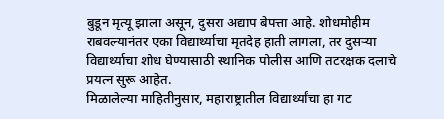बुडून मृत्यू झाला असून, दुसरा अद्याप बेपत्ता आहे. शोधमोहीम राबवल्यानंतर एका विद्यार्थ्याचा मृतदेह हाती लागला, तर दुसऱ्या विद्यार्थ्याचा शोध घेण्यासाठी स्थानिक पोलीस आणि तटरक्षक दलाचे प्रयत्न सुरू आहेत.
मिळालेल्या माहितीनुसार, महाराष्ट्रातील विद्यार्थ्यांचा हा गट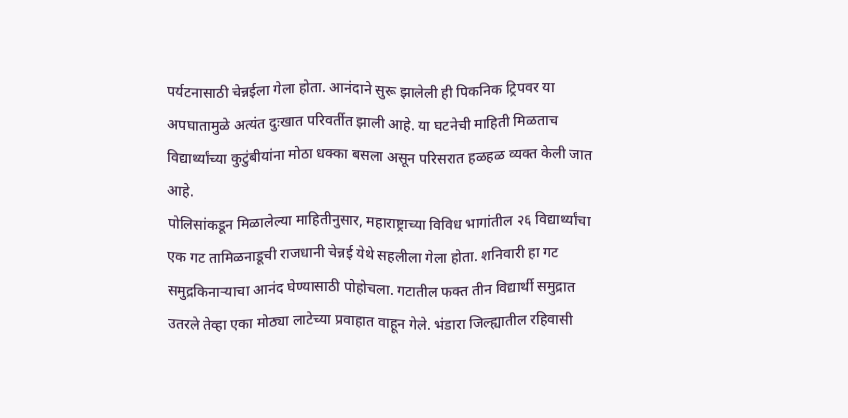पर्यटनासाठी चेन्नईला गेला होता. आनंदाने सुरू झालेली ही पिकनिक ट्रिपवर या अपघातामुळे अत्यंत दुःखात परिवर्तीत झाली आहे. या घटनेची माहिती मिळताच विद्यार्थ्यांच्या कुटुंबीयांना मोठा धक्का बसला असून परिसरात हळहळ व्यक्त केली जात आहे.
पोलिसांकडून मिळालेल्या माहितीनुसार, महाराष्ट्राच्या विविध भागांतील २६ विद्यार्थ्यांचा एक गट तामिळनाडूची राजधानी चेन्नई येथे सहलीला गेला होता. शनिवारी हा गट समुद्रकिनाऱ्याचा आनंद घेण्यासाठी पोहोचला. गटातील फक्त तीन विद्यार्थी समुद्रात उतरले तेव्हा एका मोठ्या लाटेच्या प्रवाहात वाहून गेले. भंडारा जिल्ह्यातील रहिवासी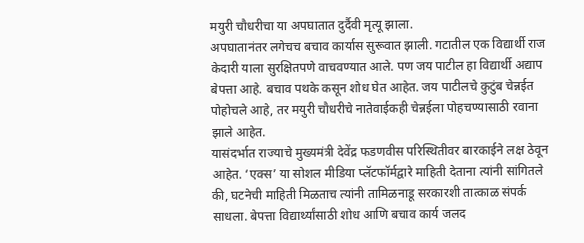मयुरी चौधरीचा या अपघातात दुर्दैवी मृत्यू झाला.
अपघातानंतर लगेचच बचाव कार्यास सुरूवात झाली. गटातील एक विद्यार्थी राज केदारी याला सुरक्षितपणे वाचवण्यात आले. पण जय पाटील हा विद्यार्थी अद्याप बेपत्ता आहे. बचाव पथके कसून शोध घेत आहेत. जय पाटीलचे कुटुंब चेन्नईत पोहोचले आहे, तर मयुरी चौधरीचे नातेवाईकही चेन्नईला पोहचण्यासाठी रवाना झाले आहेत.
यासंदर्भात राज्याचे मुख्यमंत्री देवेंद्र फडणवीस परिस्थितीवर बारकाईने लक्ष ठेवून आहेत. ‘एक्स’ या सोशल मीडिया प्लॅटफॉर्मद्वारे माहिती देताना त्यांनी सांगितले की, घटनेची माहिती मिळताच त्यांनी तामिळनाडू सरकारशी तात्काळ संपर्क साधला. बेपत्ता विद्यार्थ्यांसाठी शोध आणि बचाव कार्य जलद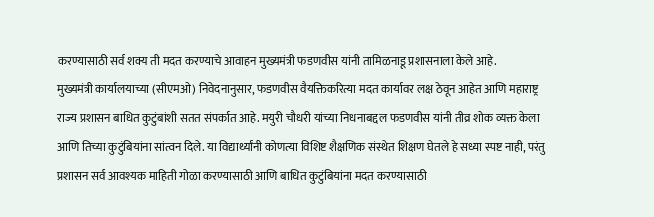करण्यासाठी सर्व शक्य ती मदत करण्याचे आवाहन मुख्यमंत्री फडणवीस यांनी तामिळनाडू प्रशासनाला केले आहे.
मुख्यमंत्री कार्यालयाच्या (सीएमओ) निवेदनानुसार, फडणवीस वैयक्तिकरित्या मदत कार्यावर लक्ष ठेवून आहेत आणि महाराष्ट्र राज्य प्रशासन बाधित कुटुंबांशी सतत संपर्कात आहे. मयुरी चौधरी यांच्या निधनाबद्दल फडणवीस यांनी तीव्र शोक व्यक्त केला आणि तिच्या कुटुंबियांना सांत्वन दिले. या विद्यार्थ्यांनी कोणत्या विशिष्ट शैक्षणिक संस्थेत शिक्षण घेतले हे सध्या स्पष्ट नाही, परंतु प्रशासन सर्व आवश्यक माहिती गोळा करण्यासाठी आणि बाधित कुटुंबियांना मदत करण्यासाठी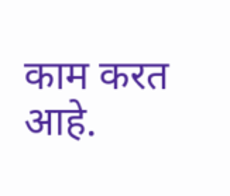काम करत आहे.